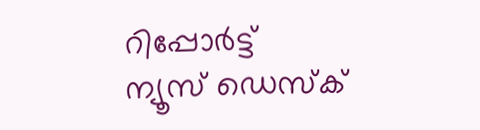റിപ്പോര്‍ട്ട്
ന്യൂസ് ഡെസ്ക്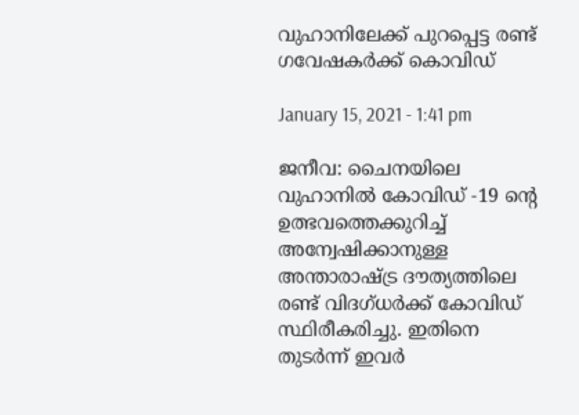വുഹാനിലേക്ക് പുറപ്പെട്ട രണ്ട് ഗവേഷകര്‍ക്ക് കൊവിഡ്

January 15, 2021 - 1:41 pm

ജനീവ: ചൈനയിലെ വുഹാനില്‍ കോവിഡ് -19 ന്റെ ഉത്ഭവത്തെക്കുറിച്ച് അന്വേഷിക്കാനുള്ള അന്താരാഷ്ട്ര ദൗത്യത്തിലെ രണ്ട് വിദഗ്ധര്‍ക്ക് കോവിഡ് സ്ഥിരീകരിച്ചു. ഇതിനെ തുടര്‍ന്ന് ഇവര്‍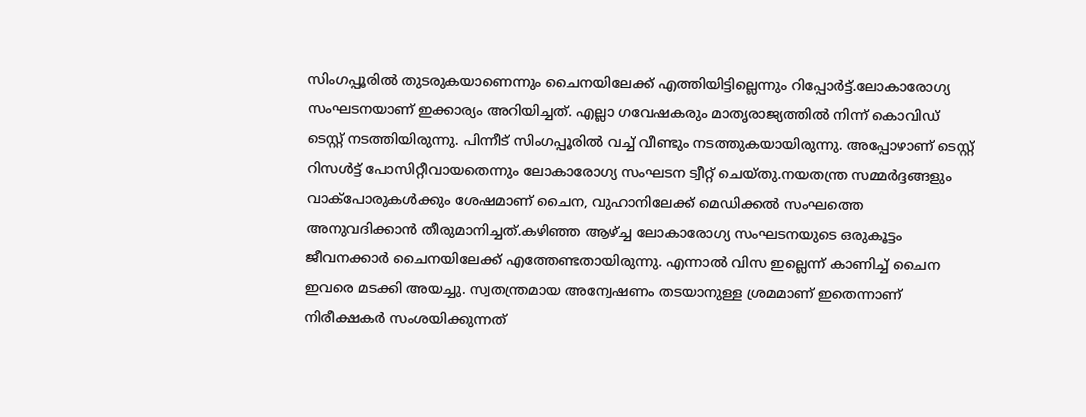സിംഗപ്പൂരില്‍ തുടരുകയാണെന്നും ചൈനയിലേക്ക് എത്തിയിട്ടില്ലെന്നും റിപ്പോര്‍ട്ട്.ലോകാരോഗ്യ സംഘടനയാണ് ഇക്കാര്യം അറിയിച്ചത്. എല്ലാ ഗവേഷകരും മാതൃരാജ്യത്തില്‍ നിന്ന് കൊവിഡ് ടെസ്റ്റ് നടത്തിയിരുന്നു. പിന്നീട് സിംഗപ്പൂരില്‍ വച്ച് വീണ്ടും നടത്തുകയായിരുന്നു. അപ്പോഴാണ് ടെസ്റ്റ് റിസള്‍ട്ട് പോസിറ്റീവായതെന്നും ലോകാരോഗ്യ സംഘടന ട്വീറ്റ് ചെയ്തു.നയതന്ത്ര സമ്മര്‍ദ്ദങ്ങളും വാക്‌പോരുകള്‍ക്കും ശേഷമാണ് ചൈന, വുഹാനിലേക്ക് മെഡിക്കല്‍ സംഘത്തെ അനുവദിക്കാന്‍ തീരുമാനിച്ചത്.കഴിഞ്ഞ ആഴ്ച്ച ലോകാരോഗ്യ സംഘടനയുടെ ഒരുകൂട്ടം ജീവനക്കാര്‍ ചൈനയിലേക്ക് എത്തേണ്ടതായിരുന്നു. എന്നാല്‍ വിസ ഇല്ലെന്ന് കാണിച്ച് ചൈന ഇവരെ മടക്കി അയച്ചു. സ്വതന്ത്രമായ അന്വേഷണം തടയാനുള്ള ശ്രമമാണ് ഇതെന്നാണ് നിരീക്ഷകര്‍ സംശയിക്കുന്നത്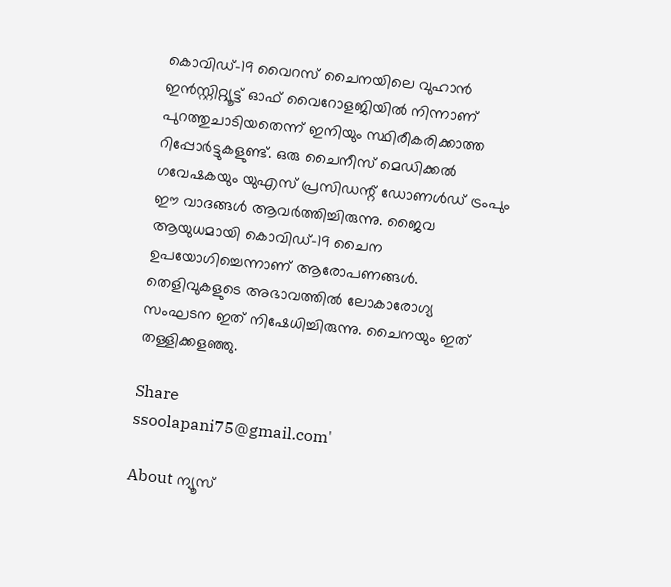കൊവിഡ്-19 വൈറസ് ചൈനയിലെ വുഹാന്‍ ഇന്‍സ്റ്റിറ്റ്യൂട്ട് ഓഫ് വൈറോളജിയില്‍ നിന്നാണ് പുറത്തുചാടിയതെന്ന് ഇനിയും സ്ഥിരീകരിക്കാത്ത റിപ്പോര്‍ട്ടുകളുണ്ട്. ഒരു ചൈനീസ് മെഡിക്കല്‍ ഗവേഷകയും യുഎസ് പ്രസിഡന്റ് ഡോണള്‍ഡ് ട്രംപും ഈ വാദങ്ങള്‍ ആവര്‍ത്തിച്ചിരുന്നു. ജൈവ ആയുധമായി കൊവിഡ്-19 ചൈന ഉപയോഗിച്ചെന്നാണ് ആരോപണങ്ങള്‍. തെളിവുകളുടെ അഭാവത്തില്‍ ലോകാരോഗ്യ സംഘടന ഇത് നിഷേധിച്ചിരുന്നു. ചൈനയും ഇത് തള്ളിക്കളഞ്ഞു.

Share
ssoolapani75@gmail.com'

About ന്യൂസ്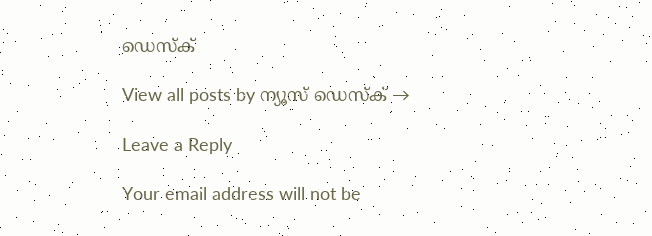ഡെസ്ക്

View all posts by ന്യൂസ് ഡെസ്ക് →

Leave a Reply

Your email address will not be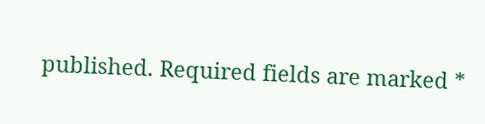published. Required fields are marked *